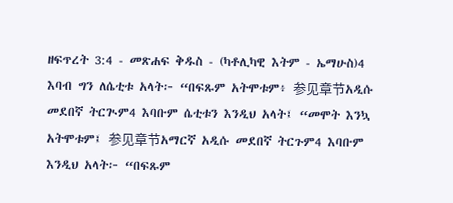ዘፍጥረት 3:4 - መጽሐፍ ቅዱስ - (ካቶሊካዊ እትም - ኤማሁስ)4 እባብ ግን ለሴቲቱ አላት፦ “በፍጹም አትሞቱም፥ 参见章节አዲሱ መደበኛ ትርጒም4 እባቡም ሴቲቱን እንዲህ አላት፤ “መሞት እንኳ አትሞቱም፤ 参见章节አማርኛ አዲሱ መደበኛ ትርጉም4 እባቡም እንዲህ አላት፦ “በፍጹም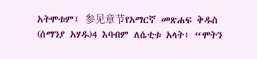አትሞቱም፤ 参见章节የአማርኛ መጽሐፍ ቅዱስ (ሰማንያ አሃዱ)4 እባብም ለሴቲቱ አላት፥ “ሞትን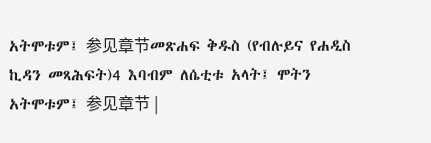አትሞቱም፤ 参见章节መጽሐፍ ቅዱስ (የብሉይና የሐዲስ ኪዳን መጻሕፍት)4 እባብም ለሴቲቱ አላት፤ ሞትን አትሞቱም፤ 参见章节 |